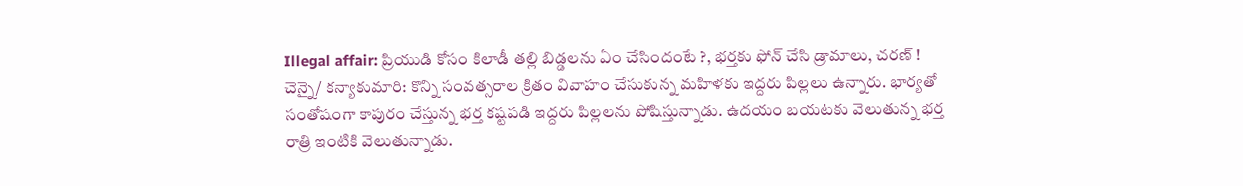Illegal affair: ప్రియుడి కోసం కిలాడీ తల్లి బిడ్డలను ఏం చేసిందంటే ?, భర్తకు ఫోన్ చేసి డ్రామాలు, చరణ్ !
చెన్నై/ కన్యాకుమారి: కొన్ని సంవత్సరాల క్రితం వివాహం చేసుకున్న మహిళకు ఇద్దరు పిల్లలు ఉన్నారు. భార్యతో సంతోషంగా కాపురం చేస్తున్న భర్త కష్టపడి ఇద్దరు పిల్లలను పోషిస్తున్నాడు. ఉదయం బయటకు వెలుతున్న భర్త రాత్రి ఇంటికి వెలుతున్నాడు.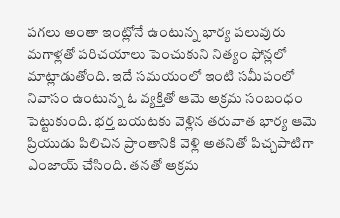పగలు అంతా ఇంట్లోనే ఉంటున్న భార్య పలువురు మగాళ్లతో పరిచయాలు పెంచుకుని నిత్యం ఫోన్లలో మాట్లాడుతోంది. ఇదే సమయంలో ఇంటి సమీపంలో నివాసం ఉంటున్న ఓ వ్యక్తితో ఆమె అక్రమ సంబంధం పెట్టుకుంది. భర్త బయటకు వెళ్లిన తరువాత భార్య ఆమె ప్రియుడు పిలిచిన ప్రాంతానికి వెళ్లి అతనితో పిచ్చపాటిగా ఎంజాయ్ చేసింది. తనతో అక్రమ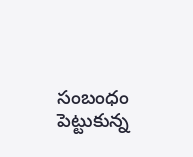సంబంధం పెట్టుకున్న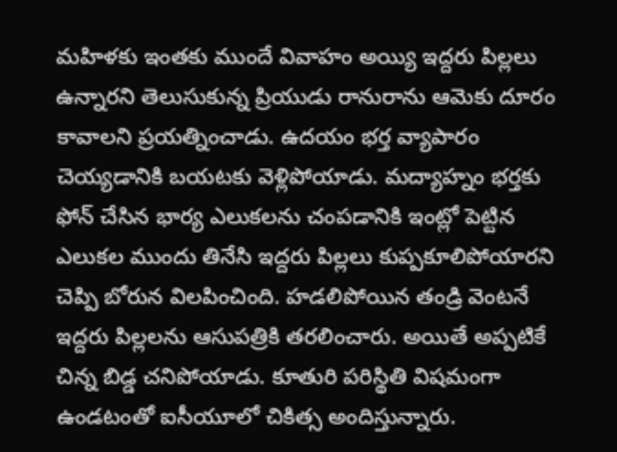మహిళకు ఇంతకు ముందే వివాహం అయ్యి ఇద్దరు పిల్లలు ఉన్నారని తెలుసుకున్న ప్రియుడు రానురాను ఆమెకు దూరం కావాలని ప్రయత్నించాడు. ఉదయం భర్త వ్యాపారం చెయ్యడానికి బయటకు వెళ్లిపోయాడు. మద్యాహ్నం భర్తకు ఫోన్ చేసిన భార్య ఎలుకలను చంపడానికి ఇంట్లో పెట్టిన ఎలుకల ముందు తినేసి ఇద్దరు పిల్లలు కుప్పకూలిపోయారని చెప్పి బోరున విలపించింది. హడలిపోయిన తండ్రి వెంటనే ఇద్దరు పిల్లలను ఆసుపత్రికి తరలించారు. అయితే అప్పటికే చిన్న బిడ్డ చనిపోయాడు. కూతురి పరిస్థితి విషమంగా ఉండటంతో ఐసీయూలో చికిత్స అందిస్తున్నారు.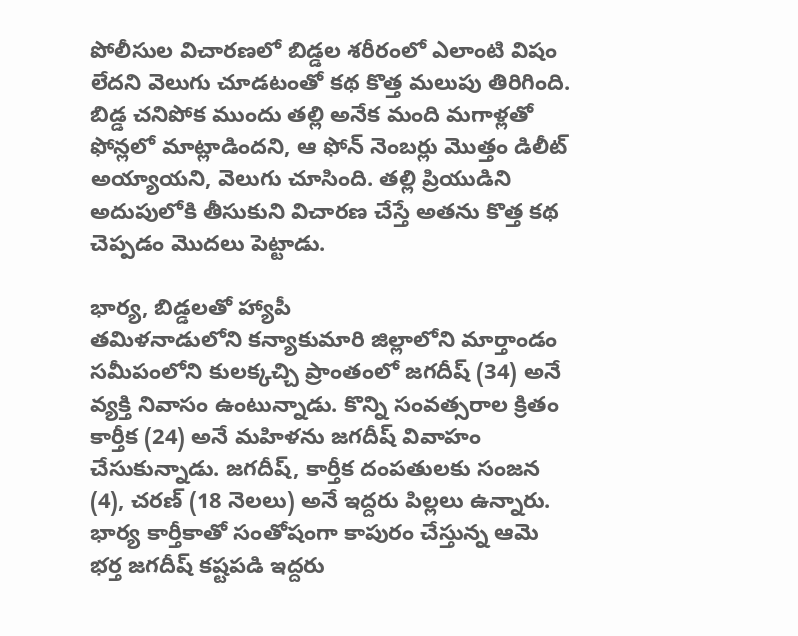పోలీసుల విచారణలో బిడ్డల శరీరంలో ఎలాంటి విషం లేదని వెలుగు చూడటంతో కథ కొత్త మలుపు తిరిగింది. బిడ్డ చనిపోక ముందు తల్లి అనేక మంది మగాళ్లతో ఫోన్లలో మాట్లాడిందని, ఆ ఫోన్ నెంబర్లు మొత్తం డిలీట్ అయ్యాయని, వెలుగు చూసింది. తల్లి ప్రియుడిని అదుపులోకి తీసుకుని విచారణ చేస్తే అతను కొత్త కథ చెప్పడం మొదలు పెట్టాడు.

భార్య, బిడ్డలతో హ్యాపీ
తమిళనాడులోని కన్యాకుమారి జిల్లాలోని మార్తాండం సమీపంలోని కులక్కచ్చి ప్రాంతంలో జగదీష్ (34) అనే వ్యక్తి నివాసం ఉంటున్నాడు. కొన్ని సంవత్సరాల క్రితం కార్తీక (24) అనే మహిళను జగదీష్ వివాహం చేసుకున్నాడు. జగదీష్, కార్తీక దంపతులకు సంజన (4), చరణ్ (18 నెలలు) అనే ఇద్దరు పిల్లలు ఉన్నారు. భార్య కార్తీకాతో సంతోషంగా కాపురం చేస్తున్న ఆమె భర్త జగదీష్ కష్టపడి ఇద్దరు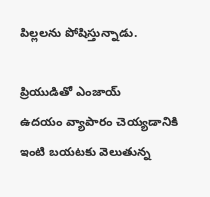పిల్లలను పోషిస్తున్నాడు.

ప్రియుడితో ఎంజాయ్
ఉదయం వ్యాపారం చెయ్యడానికి ఇంటి బయటకు వెలుతున్న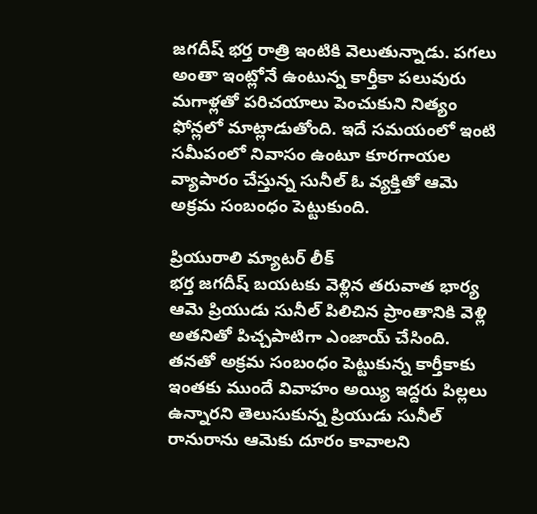జగదీష్ భర్త రాత్రి ఇంటికి వెలుతున్నాడు. పగలు అంతా ఇంట్లోనే ఉంటున్న కార్తీకా పలువురు మగాళ్లతో పరిచయాలు పెంచుకుని నిత్యం ఫోన్లలో మాట్లాడుతోంది. ఇదే సమయంలో ఇంటి సమీపంలో నివాసం ఉంటూ కూరగాయల వ్యాపారం చేస్తున్న సునీల్ ఓ వ్యక్తితో ఆమె అక్రమ సంబంధం పెట్టుకుంది.

ప్రియురాలి మ్యాటర్ లీక్
భర్త జగదీష్ బయటకు వెళ్లిన తరువాత భార్య ఆమె ప్రియుడు సునీల్ పిలిచిన ప్రాంతానికి వెళ్లి అతనితో పిచ్చపాటిగా ఎంజాయ్ చేసింది. తనతో అక్రమ సంబంధం పెట్టుకున్న కార్తీకాకు ఇంతకు ముందే వివాహం అయ్యి ఇద్దరు పిల్లలు ఉన్నారని తెలుసుకున్న ప్రియుడు సునీల్ రానురాను ఆమెకు దూరం కావాలని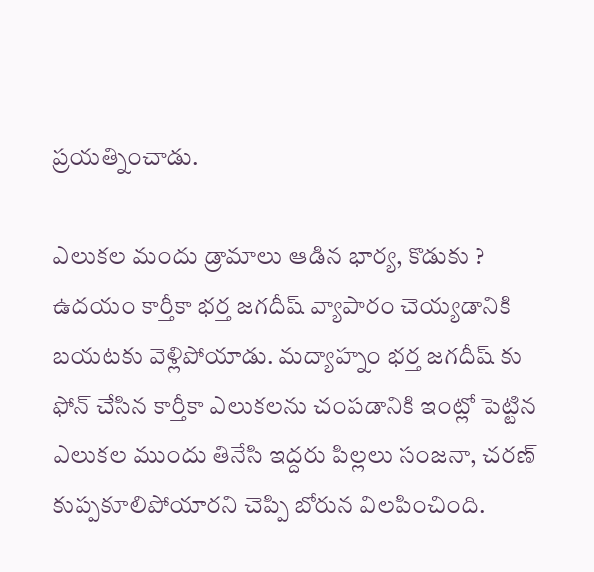ప్రయత్నించాడు.

ఎలుకల మందు డ్రామాలు ఆడిన భార్య, కొడుకు ?
ఉదయం కార్తీకా భర్త జగదీష్ వ్యాపారం చెయ్యడానికి బయటకు వెళ్లిపోయాడు. మద్యాహ్నం భర్త జగదీష్ కు ఫోన్ చేసిన కార్తీకా ఎలుకలను చంపడానికి ఇంట్లో పెట్టిన ఎలుకల ముందు తినేసి ఇద్దరు పిల్లలు సంజనా, చరణ్ కుప్పకూలిపోయారని చెప్పి బోరున విలపించింది.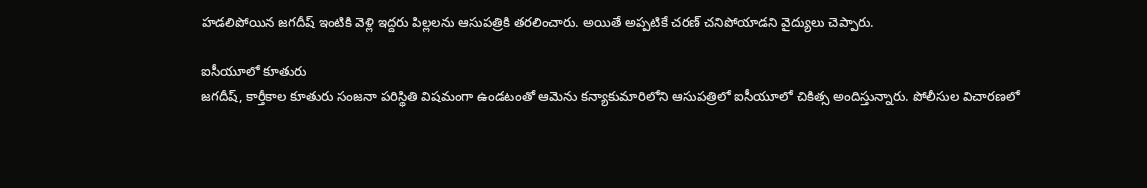హడలిపోయిన జగదీష్ ఇంటికి వెళ్లి ఇద్దరు పిల్లలను ఆసుపత్రికి తరలించారు. అయితే అప్పటికే చరణ్ చనిపోయాడని వైద్యులు చెప్పారు.

ఐసీయూలో కూతురు
జగదీష్, కార్తీకాల కూతురు సంజనా పరిస్థితి విషమంగా ఉండటంతో ఆమెను కన్యాకుమారిలోని ఆసుపత్రిలో ఐసీయూలో చికిత్స అందిస్తున్నారు. పోలీసుల విచారణలో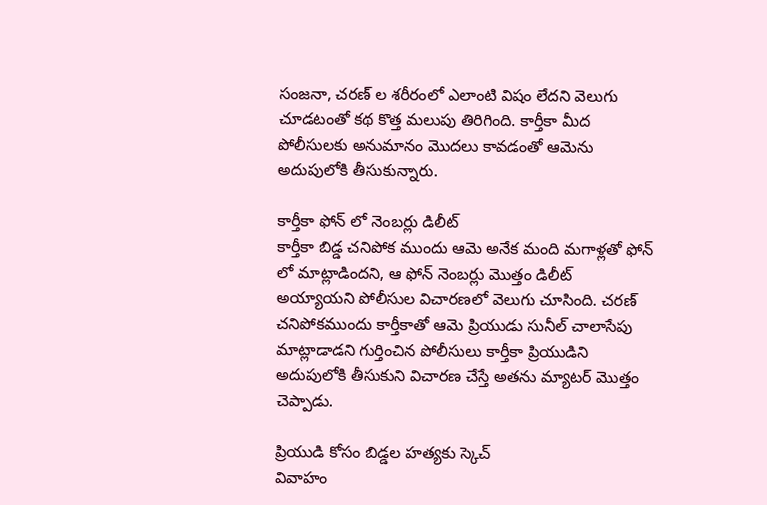సంజనా, చరణ్ ల శరీరంలో ఎలాంటి విషం లేదని వెలుగు చూడటంతో కథ కొత్త మలుపు తిరిగింది. కార్తీకా మీద పోలీసులకు అనుమానం మొదలు కావడంతో ఆమెను అదుపులోకి తీసుకున్నారు.

కార్తీకా ఫోన్ లో నెంబర్లు డిలీట్
కార్తీకా బిడ్డ చనిపోక ముందు ఆమె అనేక మంది మగాళ్లతో ఫోన్ లో మాట్లాడిందని, ఆ ఫోన్ నెంబర్లు మొత్తం డిలీట్ అయ్యాయని పోలీసుల విచారణలో వెలుగు చూసింది. చరణ్ చనిపోకముందు కార్తీకాతో ఆమె ప్రియుడు సునీల్ చాలాసేపు మాట్లాడాడని గుర్తించిన పోలీసులు కార్తీకా ప్రియుడిని అదుపులోకి తీసుకుని విచారణ చేస్తే అతను మ్యాటర్ మొత్తం చెప్పాడు.

ప్రియుడి కోసం బిడ్డల హత్యకు స్కెచ్
వివాహం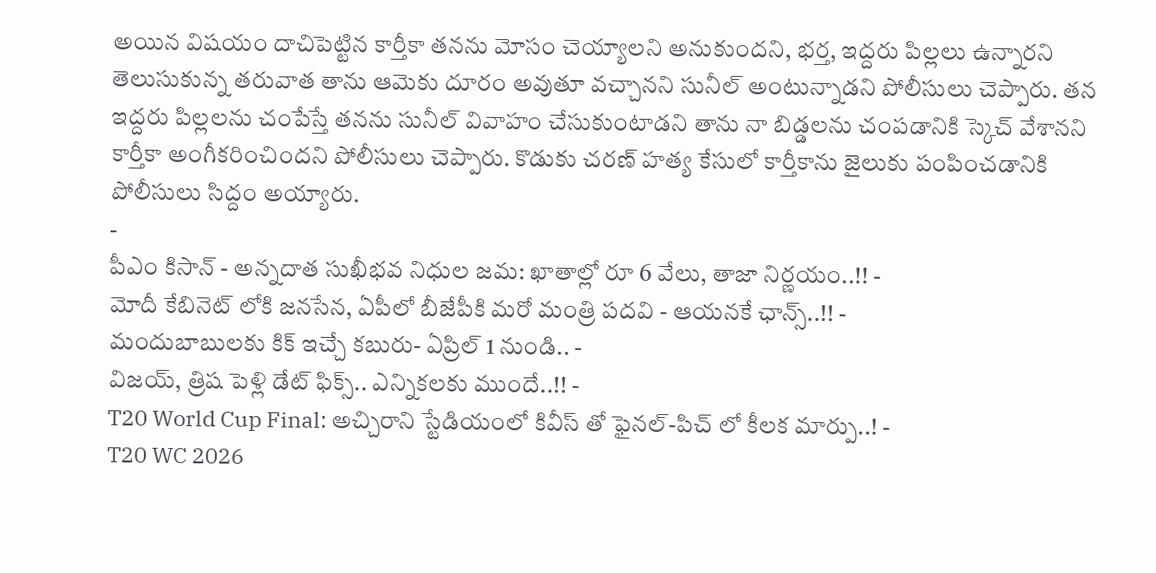అయిన విషయం దాచిపెట్టిన కార్తీకా తనను మోసం చెయ్యాలని అనుకుందని, భర్త, ఇద్దరు పిల్లలు ఉన్నారని తెలుసుకున్న తరువాత తాను ఆమెకు దూరం అవుతూ వచ్చానని సునీల్ అంటున్నాడని పోలీసులు చెప్పారు. తన ఇద్దరు పిల్లలను చంపేస్తే తనను సునీల్ వివాహం చేసుకుంటాడని తాను నా బిడ్డలను చంపడానికి స్కెచ్ వేశానని కార్తీకా అంగీకరించిందని పోలీసులు చెప్పారు. కొడుకు చరణ్ హత్య కేసులో కార్తీకాను జైలుకు పంపించడానికి పోలీసులు సిద్దం అయ్యారు.
-
పీఎం కిసాన్ - అన్నదాత సుఖీభవ నిధుల జమ: ఖాతాల్లో రూ 6 వేలు, తాజా నిర్ణయం..!! -
మోదీ కేబినెట్ లోకి జనసేన, ఏపీలో బీజేపీకి మరో మంత్రి పదవి - ఆయనకే ఛాన్స్..!! -
మందుబాబులకు కిక్ ఇచ్చే కబురు- ఏప్రిల్ 1 నుండి.. -
విజయ్, త్రిష పెళ్లి డేట్ ఫిక్స్.. ఎన్నికలకు ముందే..!! -
T20 World Cup Final: అచ్చిరాని స్టేడియంలో కివీస్ తో ఫైనల్-పిచ్ లో కీలక మార్పు..! -
T20 WC 2026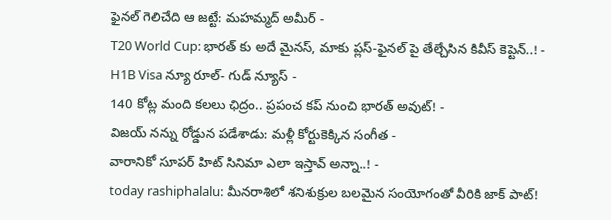ఫైనల్ గెలిచేది ఆ జట్టే: మహమ్మద్ అమీర్ -
T20 World Cup: భారత్ కు అదే మైనస్, మాకు ప్లస్-ఫైనల్ పై తేల్చేసిన కివీస్ కెప్టెన్..! -
H1B Visa న్యూ రూల్- గుడ్ న్యూస్ -
140 కోట్ల మంది కలలు ఛిద్రం.. ప్రపంచ కప్ నుంచి భారత్ అవుట్! -
విజయ్ నన్ను రోడ్డున పడేశాడు: మళ్లీ కోర్టుకెక్కిన సంగీత -
వారానికో సూపర్ హిట్ సినిమా ఎలా ఇస్తావ్ అన్నా..! -
today rashiphalalu: మీనరాశిలో శనిశుక్రుల బలమైన సంయోగంతో వీరికి జాక్ పాట్!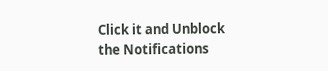Click it and Unblock the Notifications